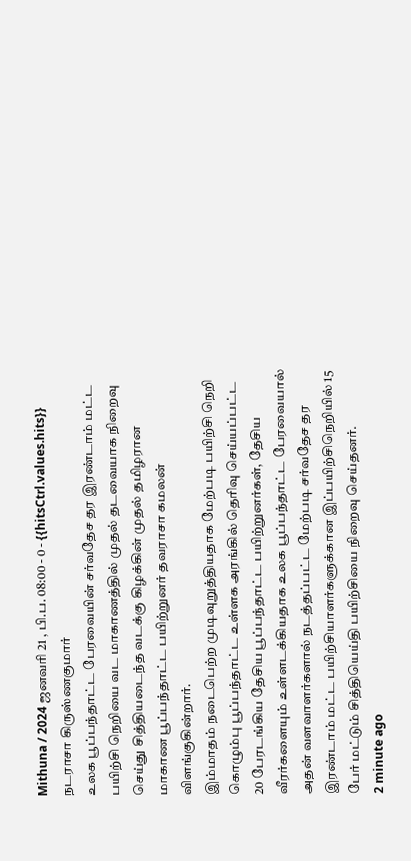Mithuna / 2024 ஜனவரி 21 , பி.ப. 08:00 - 0 - {{hitsCtrl.values.hits}}
நடராசா கிருஸ்ணகுமார்
உலக பூப்பந்தாட்ட பேரவையின் சர்வதேச தர இரண்டாம் மட்ட பயிற்சி நெறியை வட மாகாணத்தில் முதல் தடவையாக நிறைவு செய்து சித்தியடைந்த வடக்கு கிழக்கின் முதல் தமிழரான மாகாண பூப்பந்தாட்ட பயிற்றுனர் தவராசா கமலன் விளங்குகின்றார்.
இம்மாதம் நடைபெற்ற முடிவுறுத்தியதாக மேற்படி பயிற்சி நெறி கொழும்பு பூப்பந்தாட்ட உள்ளக அரங்கில் தெரிவு செய்யப்பட்ட 20 பேரடங்கிய தேசிய பூப்பந்தாட்ட பயிற்றுனர்கள், தேசிய வீரர்களையும் உள்ளடக்கியதாக உலக பூப்பந்தாட்ட பேரவையால் அதன் வளவாளர்களால் நடத்தப்பட்ட மேற்படி சர்வதேச தர இரண்டாம் மட்ட பயிற்சியாளர்களுக்கான இப்பயிற்சிநெறியில் 15 பேர் மட்டும் சித்தியெய்தி பயிற்சியை நிறைவு செய்தனர்.
2 minute ago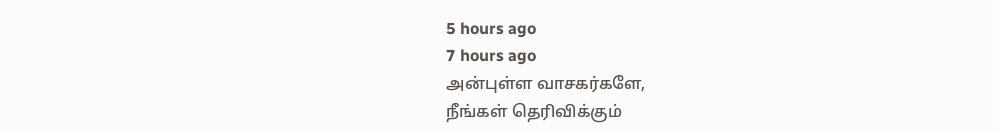5 hours ago
7 hours ago
அன்புள்ள வாசகர்களே,
நீங்கள் தெரிவிக்கும்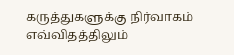கருத்துகளுக்கு நிர்வாகம் எவ்விதத்திலும்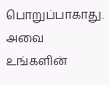பொறுப்பாகாது. அவை உங்களின்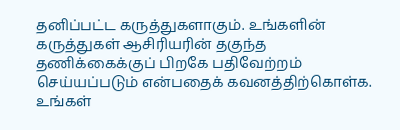தனிப்பட்ட கருத்துகளாகும். உங்களின் கருத்துகள் ஆசிரியரின் தகுந்த தணிக்கைக்குப் பிறகே பதிவேற்றம் செய்யப்படும் என்பதைக் கவனத்திற்கொள்க. உங்கள்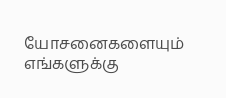யோசனைகளையும் எங்களுக்கு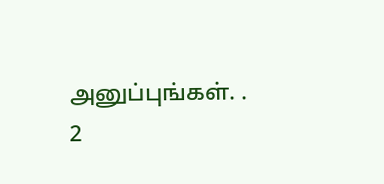அனுப்புங்கள். .
2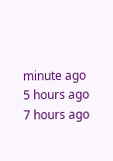minute ago
5 hours ago
7 hours ago